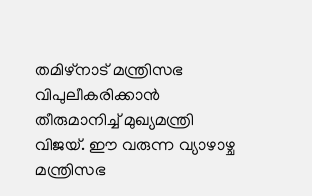തമിഴ്നാട് മന്ത്രിസഭ വിപുലീകരിക്കാൻ തീരുമാനിച്ച് മുഖ്യമന്ത്രി വിജയ്. ഈ വരുന്ന വ്യാഴാഴ്ച മന്ത്രിസഭ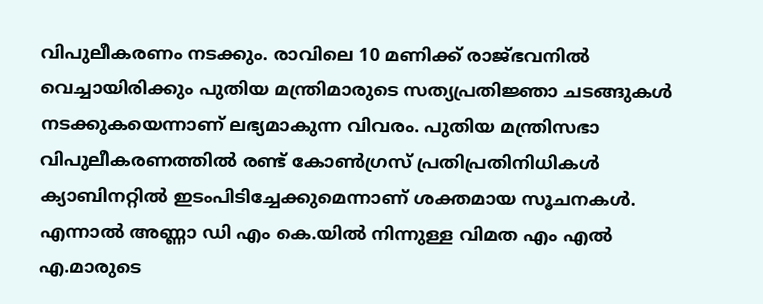വിപുലീകരണം നടക്കും. രാവിലെ 10 മണിക്ക് രാജ്ഭവനിൽ വെച്ചായിരിക്കും പുതിയ മന്ത്രിമാരുടെ സത്യപ്രതിജ്ഞാ ചടങ്ങുകൾ നടക്കുകയെന്നാണ് ലഭ്യമാകുന്ന വിവരം. പുതിയ മന്ത്രിസഭാ വിപുലീകരണത്തിൽ രണ്ട് കോൺഗ്രസ് പ്രതിപ്രതിനിധികൾ ക്യാബിനറ്റിൽ ഇടംപിടിച്ചേക്കുമെന്നാണ് ശക്തമായ സൂചനകൾ. എന്നാൽ അണ്ണാ ഡി എം കെ.യിൽ നിന്നുള്ള വിമത എം എൽ എ.മാരുടെ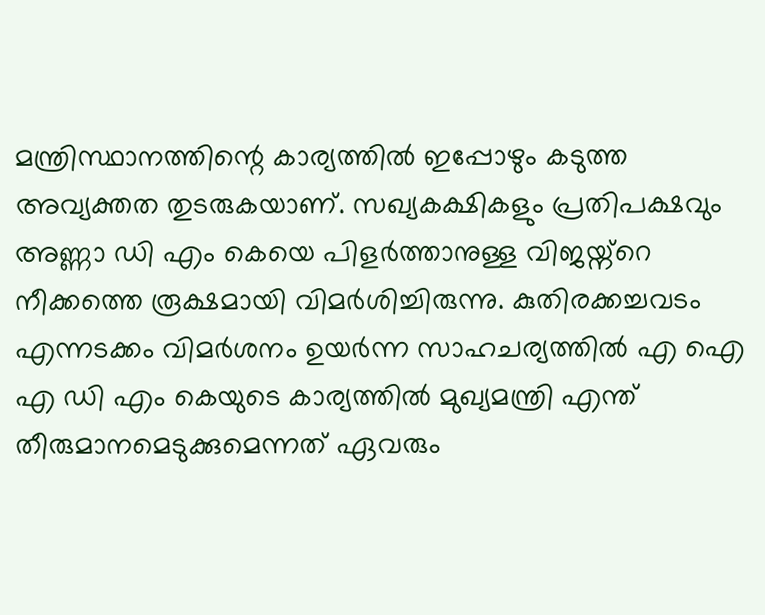മന്ത്രിസ്ഥാനത്തിന്റെ കാര്യത്തിൽ ഇപ്പോഴും കടുത്ത അവ്യക്തത തുടരുകയാണ്. സഖ്യകക്ഷികളും പ്രതിപക്ഷവും അണ്ണാ ഡി എം കെയെ പിളർത്താനുള്ള വിജയ്ന്റെ നീക്കത്തെ രൂക്ഷമായി വിമർശിച്ചിരുന്നു. കുതിരക്കച്ചവടം എന്നടക്കം വിമർശനം ഉയർന്ന സാഹചര്യത്തിൽ എ ഐ എ ഡി എം കെയുടെ കാര്യത്തിൽ മുഖ്യമന്ത്രി എന്ത് തീരുമാനമെടുക്കുമെന്നത് ഏവരും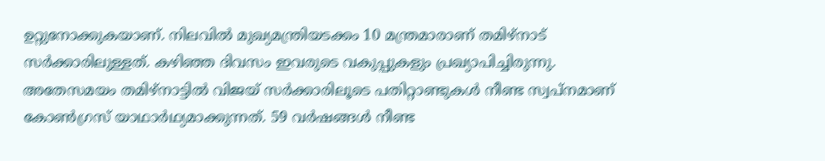ഉറ്റുനോക്കുകയാണ്. നിലവിൽ മുഖ്യമന്ത്രിയടക്കം 10 മന്ത്രമാരാണ് തമിഴ്നാട് സർക്കാരിലുള്ളത്. കഴിഞ്ഞ ദിവസം ഇവരുടെ വകുപ്പുകളും പ്രഖ്യാപിച്ചിരുന്നു.
അതേസമയം തമിഴ്നാട്ടിൽ വിജയ് സർക്കാരിലൂടെ പതിറ്റാണ്ടുകൾ നീണ്ട സ്വപ്നമാണ് കോൺഗ്രസ് യാഥാർഥ്യമാക്കുന്നത്. 59 വർഷങ്ങൾ നീണ്ട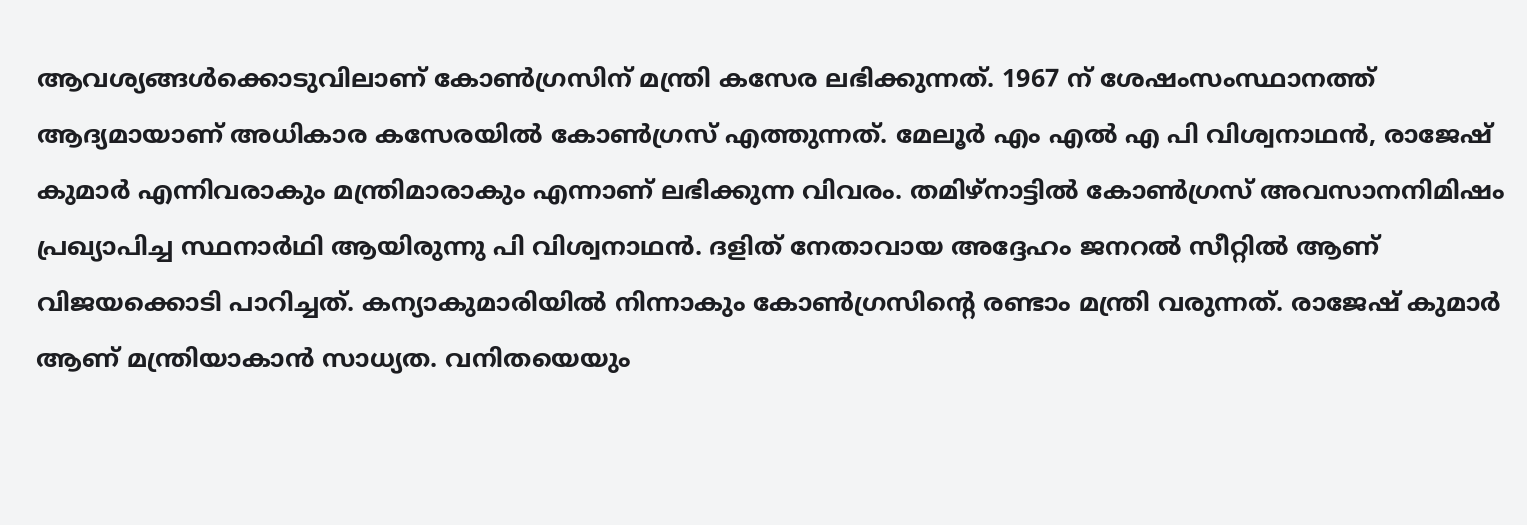ആവശ്യങ്ങൾക്കൊടുവിലാണ് കോൺഗ്രസിന് മന്ത്രി കസേര ലഭിക്കുന്നത്. 1967 ന് ശേഷംസംസ്ഥാനത്ത് ആദ്യമായാണ് അധികാര കസേരയിൽ കോൺഗ്രസ് എത്തുന്നത്. മേലൂർ എം എൽ എ പി വിശ്വനാഥൻ, രാജേഷ് കുമാർ എന്നിവരാകും മന്ത്രിമാരാകും എന്നാണ് ലഭിക്കുന്ന വിവരം. തമിഴ്നാട്ടിൽ കോൺഗ്രസ് അവസാനനിമിഷം പ്രഖ്യാപിച്ച സ്ഥനാർഥി ആയിരുന്നു പി വിശ്വനാഥൻ. ദളിത് നേതാവായ അദ്ദേഹം ജനറൽ സീറ്റിൽ ആണ് വിജയക്കൊടി പാറിച്ചത്. കന്യാകുമാരിയിൽ നിന്നാകും കോൺഗ്രസിന്റെ രണ്ടാം മന്ത്രി വരുന്നത്. രാജേഷ് കുമാർ ആണ് മന്ത്രിയാകാൻ സാധ്യത. വനിതയെയും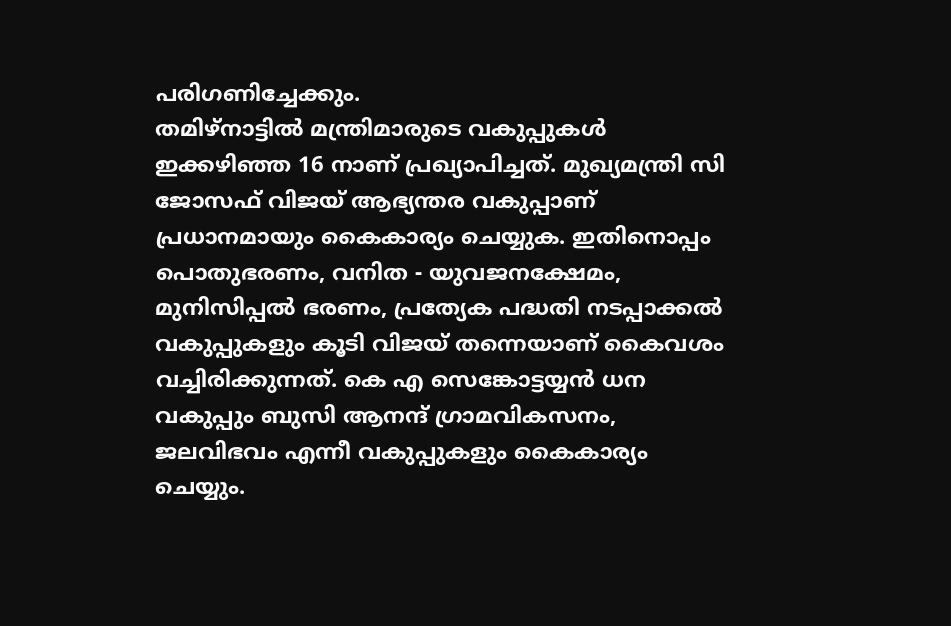പരിഗണിച്ചേക്കും.
തമിഴ്നാട്ടിൽ മന്ത്രിമാരുടെ വകുപ്പുകൾ ഇക്കഴിഞ്ഞ 16 നാണ് പ്രഖ്യാപിച്ചത്. മുഖ്യമന്ത്രി സി ജോസഫ് വിജയ് ആഭ്യന്തര വകുപ്പാണ് പ്രധാനമായും കൈകാര്യം ചെയ്യുക. ഇതിനൊപ്പം പൊതുഭരണം, വനിത - യുവജനക്ഷേമം, മുനിസിപ്പൽ ഭരണം, പ്രത്യേക പദ്ധതി നടപ്പാക്കൽ വകുപ്പുകളും കൂടി വിജയ് തന്നെയാണ് കൈവശം വച്ചിരിക്കുന്നത്. കെ എ സെങ്കോട്ടയ്യൻ ധന വകുപ്പും ബുസി ആനന്ദ് ഗ്രാമവികസനം, ജലവിഭവം എന്നീ വകുപ്പുകളും കൈകാര്യം ചെയ്യും.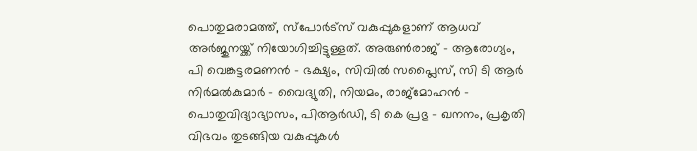പൊതുമരാമത്ത്, സ്പോർട്സ് വകുപ്പുകളാണ് ആധവ് അർജുനയ്ക്ക് നിയോഗിച്ചിട്ടുള്ളത്. അരുൺരാജ് - ആരോഗ്യം, പി വെങ്കട്ടരമണൻ - ഭക്ഷ്യം, സിവിൽ സപ്ലൈസ്, സി ടി ആർ നിർമൽകുമാർ - വൈദ്യുതി, നിയമം, രാജ്മോഹൻ - പൊതുവിദ്യാഭ്യാസം, പിആർഡി, ടി കെ പ്രഭു - ഖനനം, പ്രകൃതി വിഭവം തുടങ്ങിയ വകുപ്പുകൾ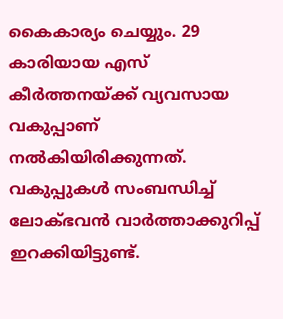കൈകാര്യം ചെയ്യും. 29 കാരിയായ എസ് കീർത്തനയ്ക്ക് വ്യവസായ വകുപ്പാണ് നൽകിയിരിക്കുന്നത്. വകുപ്പുകൾ സംബന്ധിച്ച് ലോക്ഭവൻ വാർത്താക്കുറിപ്പ് ഇറക്കിയിട്ടുണ്ട്.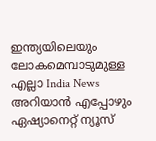ഇന്ത്യയിലെയും ലോകമെമ്പാടുമുള്ള എല്ലാ India News അറിയാൻ എപ്പോഴും ഏഷ്യാനെറ്റ് ന്യൂസ്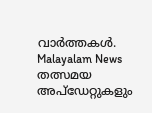വാർത്തകൾ. Malayalam News തത്സമയ അപ്ഡേറ്റുകളും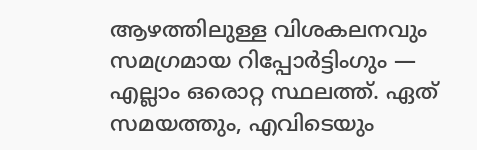ആഴത്തിലുള്ള വിശകലനവും സമഗ്രമായ റിപ്പോർട്ടിംഗും — എല്ലാം ഒരൊറ്റ സ്ഥലത്ത്. ഏത് സമയത്തും, എവിടെയും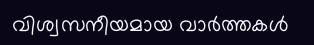വിശ്വസനീയമായ വാർത്തകൾ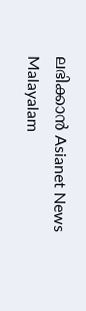ലഭിക്കാൻ Asianet News Malayalam